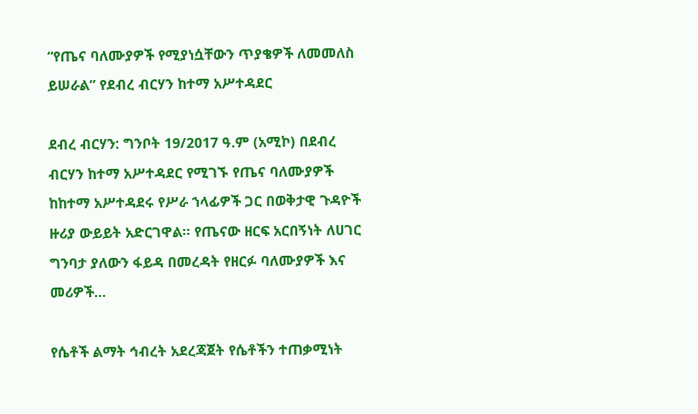“የጤና ባለሙያዎች የሚያነሷቸውን ጥያቄዎች ለመመለስ ይሠራል” የደብረ ብርሃን ከተማ አሥተዳደር

ደብረ ብርሃን: ግንቦት 19/2017 ዓ.ም (አሚኮ) በደብረ ብርሃን ከተማ አሥተዳደር የሚገኙ የጤና ባለሙያዎች ከከተማ አሥተዳደሩ የሥራ ኀላፊዎች ጋር በወቅታዊ ጉዳዮች ዙሪያ ውይይት አድርገዋል። የጤናው ዘርፍ አርበኝነት ለሀገር ግንባታ ያለውን ፋይዳ በመረዳት የዘርፉ ባለሙያዎች እና መሪዎች...

የሴቶች ልማት ኅብረት አደረጃጀት የሴቶችን ተጠቃሚነት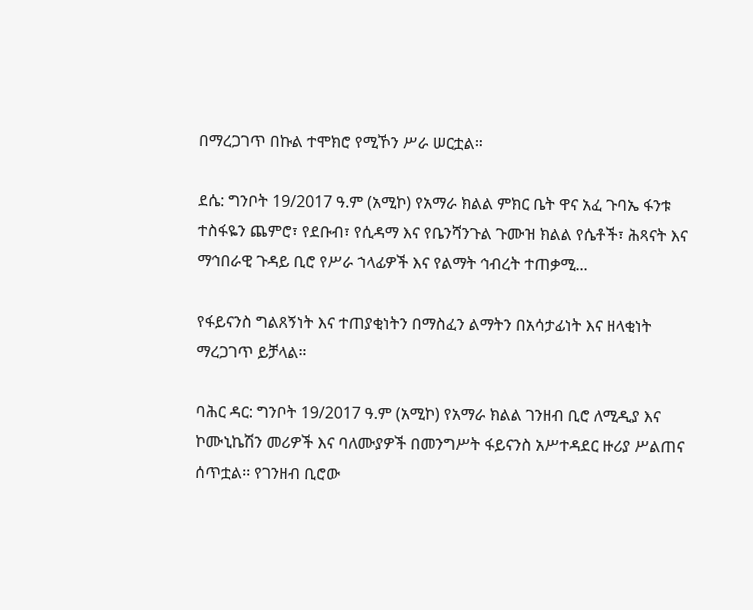በማረጋገጥ በኩል ተሞክሮ የሚኾን ሥራ ሠርቷል።

ደሴ: ግንቦት 19/2017 ዓ.ም (አሚኮ) የአማራ ክልል ምክር ቤት ዋና አፈ ጉባኤ ፋንቱ ተስፋዬን ጨምሮ፣ የደቡብ፣ የሲዳማ እና የቤንሻንጉል ጉሙዝ ክልል የሴቶች፣ ሕጻናት እና ማኅበራዊ ጉዳይ ቢሮ የሥራ ኀላፊዎች እና የልማት ኅብረት ተጠቃሚ...

የፋይናንስ ግልጸኝነት እና ተጠያቂነትን በማስፈን ልማትን በአሳታፊነት እና ዘላቂነት ማረጋገጥ ይቻላል።

ባሕር ዳር: ግንቦት 19/2017 ዓ.ም (አሚኮ) የአማራ ክልል ገንዘብ ቢሮ ለሚዲያ እና ኮሙኒኬሽን መሪዎች እና ባለሙያዎች በመንግሥት ፋይናንስ አሥተዳደር ዙሪያ ሥልጠና ሰጥቷል፡፡ የገንዘብ ቢሮው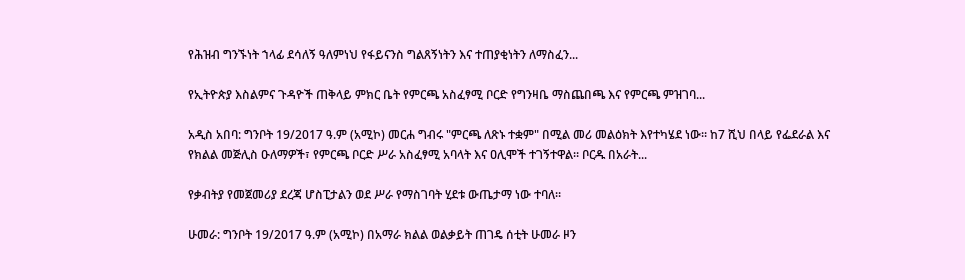የሕዝብ ግንኙነት ኀላፊ ደሳለኝ ዓለምነህ የፋይናንስ ግልጸኝነትን እና ተጠያቂነትን ለማስፈን...

የኢትዮጵያ እስልምና ጉዳዮች ጠቅላይ ምክር ቤት የምርጫ አስፈፃሚ ቦርድ የግንዛቤ ማስጨበጫ እና የምርጫ ምዝገባ...

አዲስ አበባ: ግንቦት 19/2017 ዓ.ም (አሚኮ) መርሐ ግብሩ "ምርጫ ለጽኑ ተቋም" በሚል መሪ መልዕክት እየተካሄደ ነው። ከ7 ሺህ በላይ የፌደራል እና የክልል መጅሊስ ዑለማዎች፣ የምርጫ ቦርድ ሥራ አስፈፃሚ አባላት እና ዐሊሞች ተገኝተዋል። ቦርዱ በአራት...

የቃብትያ የመጀመሪያ ደረጃ ሆስፒታልን ወደ ሥራ የማስገባት ሂደቱ ውጤታማ ነው ተባለ።

ሁመራ: ግንቦት 19/2017 ዓ.ም (አሚኮ) በአማራ ክልል ወልቃይት ጠገዴ ሰቲት ሁመራ ዞን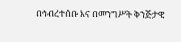በኅብረተሰቡ እና በመንግሥት ቅንጅታዊ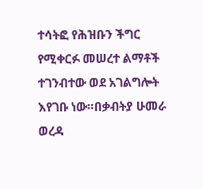ተሳትፎ የሕዝቡን ችግር የሚቀርፉ መሠረተ ልማቶች ተገንብተው ወደ አገልግሎት እየገቡ ነው።በቃብትያ ሁመራ ወረዳ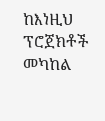ከእነዚህ ፕሮጀክቶች መካከል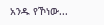አንዱ የኾነው...